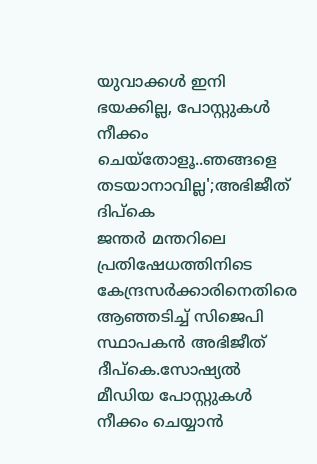യുവാക്കൾ ഇനി ഭയക്കില്ല, പോസ്റ്റുകൾ നീക്കം ചെയ്തോളൂ..ഞങ്ങളെ തടയാനാവില്ല';അഭിജീത് ദിപ്കെ
ജന്തർ മന്തറിലെ പ്രതിഷേധത്തിനിടെ കേന്ദ്രസർക്കാരിനെതിരെ ആഞ്ഞടിച്ച് സിജെപി സ്ഥാപകൻ അഭിജീത് ദീപ്കെ.സോഷ്യൽ മീഡിയ പോസ്റ്റുകൾ നീക്കം ചെയ്യാൻ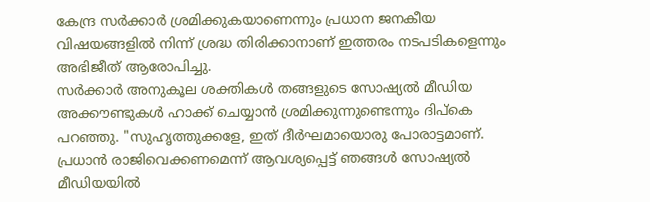കേന്ദ്ര സർക്കാർ ശ്രമിക്കുകയാണെന്നും പ്രധാന ജനകീയ വിഷയങ്ങളിൽ നിന്ന് ശ്രദ്ധ തിരിക്കാനാണ് ഇത്തരം നടപടികളെന്നും അഭിജീത് ആരോപിച്ചു.
സർക്കാർ അനുകൂല ശക്തികൾ തങ്ങളുടെ സോഷ്യൽ മീഡിയ അക്കൗണ്ടുകൾ ഹാക്ക് ചെയ്യാൻ ശ്രമിക്കുന്നുണ്ടെന്നും ദിപ്കെ പറഞ്ഞു. "സുഹൃത്തുക്കളേ, ഇത് ദീർഘമായൊരു പോരാട്ടമാണ്. പ്രധാൻ രാജിവെക്കണമെന്ന് ആവശ്യപ്പെട്ട് ഞങ്ങൾ സോഷ്യൽ മീഡിയയിൽ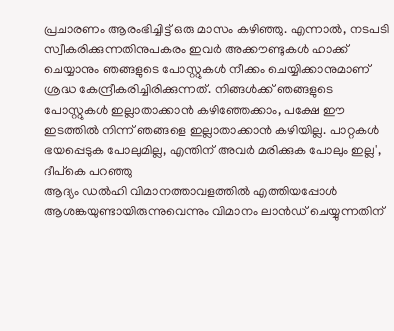പ്രചാരണം ആരംഭിച്ചിട്ട് ഒരു മാസം കഴിഞ്ഞു. എന്നാൽ, നടപടി സ്വീകരിക്കുന്നതിനുപകരം ഇവർ അക്കൗണ്ടുകൾ ഹാക്ക് ചെയ്യാനും ഞങ്ങളുടെ പോസ്റ്റുകൾ നീക്കം ചെയ്യിക്കാനുമാണ് ശ്രദ്ധ കേന്ദ്രീകരിച്ചിരിക്കുന്നത്. നിങ്ങൾക്ക് ഞങ്ങളുടെ പോസ്റ്റുകൾ ഇല്ലാതാക്കാൻ കഴിഞ്ഞേക്കാം, പക്ഷേ ഈ ഇടത്തിൽ നിന്ന് ഞങ്ങളെ ഇല്ലാതാക്കാൻ കഴിയില്ല. പാറ്റകൾ ഭയപ്പെടുക പോലുമില്ല, എന്തിന് അവർ മരിക്കുക പോലും ഇല്ല', ദീപ്കെ പറഞ്ഞു
ആദ്യം ഡൽഹി വിമാനത്താവളത്തിൽ എത്തിയപ്പോൾ ആശങ്കയുണ്ടായിരുന്നുവെന്നും വിമാനം ലാൻഡ് ചെയ്യുന്നതിന്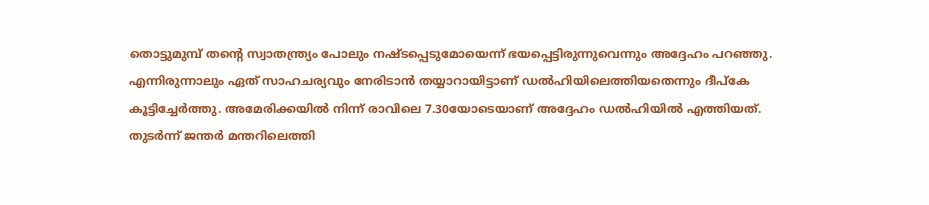തൊട്ടുമുമ്പ് തന്റെ സ്വാതന്ത്ര്യം പോലും നഷ്ടപ്പെടുമോയെന്ന് ഭയപ്പെട്ടിരുന്നുവെന്നും അദ്ദേഹം പറഞ്ഞു. എന്നിരുന്നാലും ഏത് സാഹചര്യവും നേരിടാൻ തയ്യാറായിട്ടാണ് ഡൽഹിയിലെത്തിയതെന്നും ദീപ്കേ കൂട്ടിച്ചേർത്തു. അമേരിക്കയിൽ നിന്ന് രാവിലെ 7.30യോടെയാണ് അദ്ദേഹം ഡൽഹിയിൽ എത്തിയത്. തുടർന്ന് ജന്തർ മന്തറിലെത്തി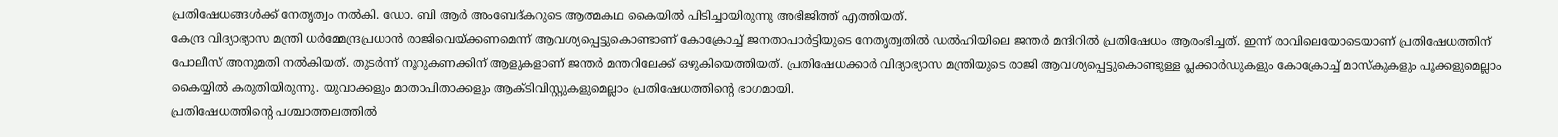പ്രതിഷേധങ്ങൾക്ക് നേതൃത്വം നൽകി. ഡോ. ബി ആർ അംബേദ്കറുടെ ആത്മകഥ കൈയിൽ പിടിച്ചായിരുന്നു അഭിജിത്ത് എത്തിയത്.
കേന്ദ്ര വിദ്യാഭ്യാസ മന്ത്രി ധർമ്മേന്ദ്രപ്രധാൻ രാജിവെയ്ക്കണമെന്ന് ആവശ്യപ്പെട്ടുകൊണ്ടാണ് കോക്രോച്ച് ജനതാപാർട്ടിയുടെ നേതൃത്വതിൽ ഡൽഹിയിലെ ജന്തർ മന്ദിറിൽ പ്രതിഷേധം ആരംഭിച്ചത്. ഇന്ന് രാവിലെയോടെയാണ് പ്രതിഷേധത്തിന് പോലീസ് അനുമതി നൽകിയത്. തുടർന്ന് നൂറുകണക്കിന് ആളുകളാണ് ജന്തർ മന്തറിലേക്ക് ഒഴുകിയെത്തിയത്. പ്രതിഷേധക്കാർ വിദ്യാഭ്യാസ മന്ത്രിയുടെ രാജി ആവശ്യപ്പെട്ടുകൊണ്ടുള്ള പ്ലക്കാർഡുകളും കോക്രോച്ച് മാസ്കുകളും പൂക്കളുമെല്ലാം കൈയ്യിൽ കരുതിയിരുന്നു. യുവാക്കളും മാതാപിതാക്കളും ആക്ടിവിസ്റ്റുകളുമെല്ലാം പ്രതിഷേധത്തിൻ്റെ ഭാഗമായി.
പ്രതിഷേധത്തിൻ്റെ പശ്ചാത്തലത്തിൽ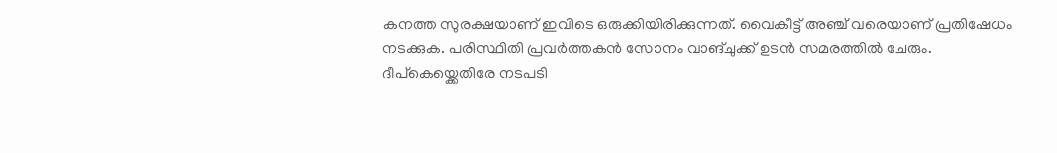കനത്ത സുരക്ഷയാണ് ഇവിടെ ഒരുക്കിയിരിക്കുന്നത്. വൈകീട്ട് അഞ്ച് വരെയാണ് പ്രതിഷേധം നടക്കുക. പരിസ്ഥിതി പ്രവർത്തകൻ സോനം വാങ്ചുക്ക് ഉടൻ സമരത്തിൽ ചേരും. ദീപ്കെയ്ക്കെതിരേ നടപടി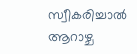സ്വീകരിച്ചാൽ ആറാഴ്ച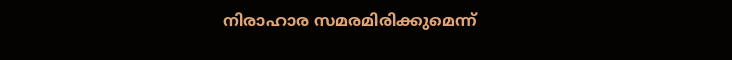നിരാഹാര സമരമിരിക്കുമെന്ന്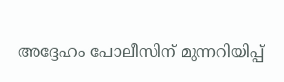അദ്ദേഹം പോലീസിന് മുന്നറിയിപ്പ്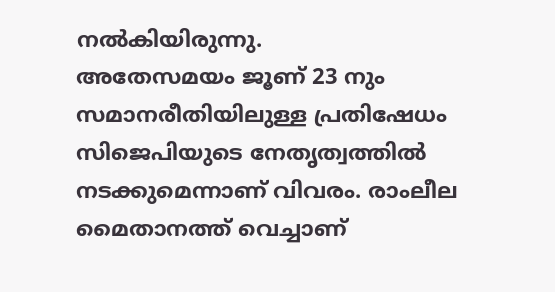നൽകിയിരുന്നു.
അതേസമയം ജൂണ് 23 നും സമാനരീതിയിലുള്ള പ്രതിഷേധം സിജെപിയുടെ നേതൃത്വത്തിൽ നടക്കുമെന്നാണ് വിവരം. രാംലീല മൈതാനത്ത് വെച്ചാണ്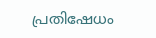പ്രതിഷേധം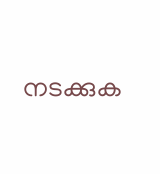നടക്കുക